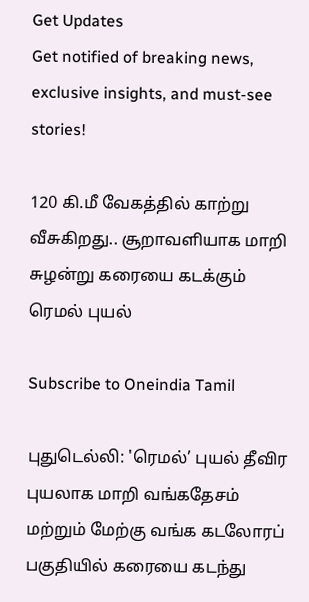Get Updates
Get notified of breaking news, exclusive insights, and must-see stories!

120 கி.மீ வேகத்தில் காற்று வீசுகிறது.. சூறாவளியாக மாறி சுழன்று கரையை கடக்கும் ரெமல் புயல்

Subscribe to Oneindia Tamil

புதுடெல்லி: 'ரெமல்’ புயல் தீவிர புயலாக மாறி வங்கதேசம் மற்றும் மேற்கு வங்க கடலோரப் பகுதியில் கரையை கடந்து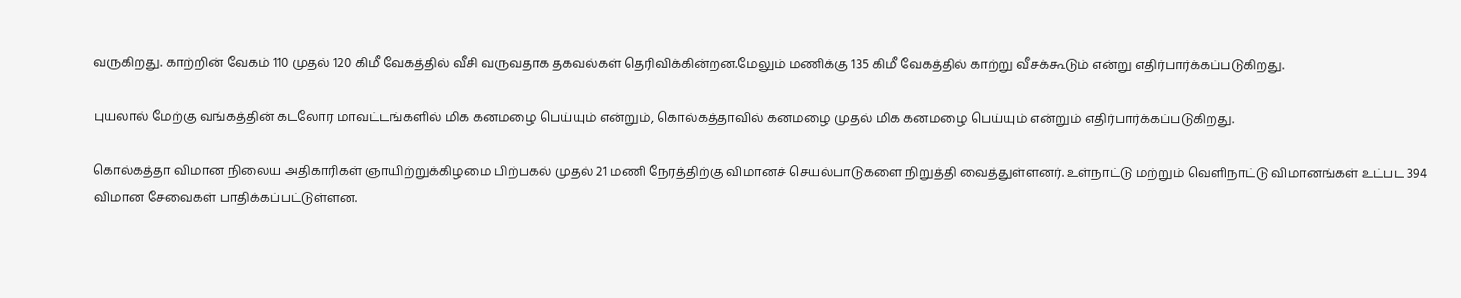வருகிறது. காற்றின் வேகம் 110 முதல் 120 கிமீ வேகத்தில் வீசி வருவதாக தகவல்கள் தெரிவிக்கின்றன.மேலும் மணிக்கு 135 கிமீ வேகத்தில் காற்று வீசக்கூடும் என்று எதிர்பார்க்கப்படுகிறது.

புயலால் மேற்கு வங்கத்தின் கடலோர மாவட்டங்களில் மிக கனமழை பெய்யும் என்றும், கொல்கத்தாவில் கனமழை முதல் மிக கனமழை பெய்யும் என்றும் எதிர்பார்க்கப்படுகிறது.

கொல்கத்தா விமான நிலைய அதிகாரிகள் ஞாயிற்றுக்கிழமை பிற்பகல் முதல் 21 மணி நேரத்திற்கு விமானச் செயல்பாடுகளை நிறுத்தி வைத்துள்ளனர். உள்நாட்டு மற்றும் வெளிநாட்டு விமானங்கள் உட்பட 394 விமான சேவைகள் பாதிக்கப்பட்டுள்ளன.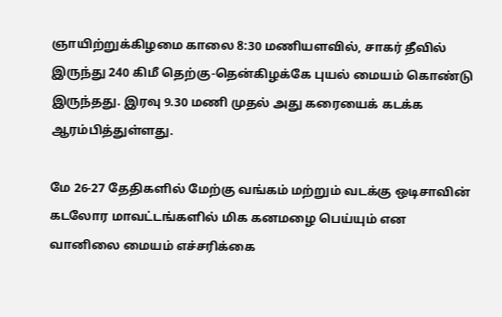ஞாயிற்றுக்கிழமை காலை 8:30 மணியளவில், சாகர் தீவில் இருந்து 240 கிமீ தெற்கு-தென்கிழக்கே புயல் மையம் கொண்டு இருந்தது. இரவு 9.30 மணி முதல் அது கரையைக் கடக்க ஆரம்பித்துள்ளது.

மே 26-27 தேதிகளில் மேற்கு வங்கம் மற்றும் வடக்கு ஒடிசாவின் கடலோர மாவட்டங்களில் மிக கனமழை பெய்யும் என வானிலை மையம் எச்சரிக்கை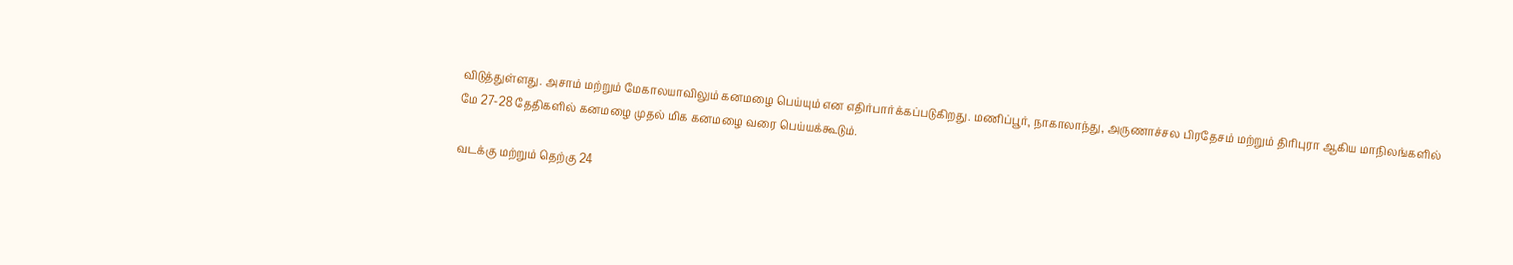விடுத்துள்ளது. அசாம் மற்றும் மேகாலயாவிலும் கனமழை பெய்யும் என எதிர்பார்க்கப்படுகிறது. மணிப்பூர், நாகாலாந்து, அருணாச்சல பிரதேசம் மற்றும் திரிபுரா ஆகிய மாநிலங்களில் மே 27-28 தேதிகளில் கனமழை முதல் மிக கனமழை வரை பெய்யக்கூடும்.

வடக்கு மற்றும் தெற்கு 24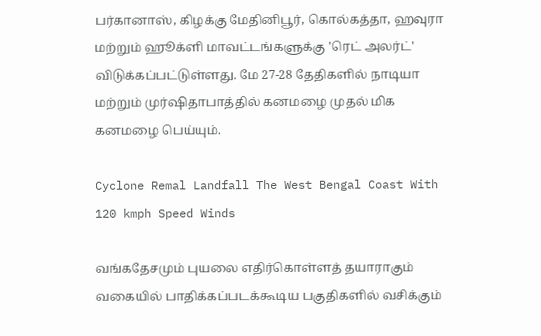பர்கானாஸ், கிழக்கு மேதினிபூர், கொல்கத்தா, ஹவுரா மற்றும் ஹூக்ளி மாவட்டங்களுக்கு 'ரெட் அலர்ட்' விடுக்கப்பட்டுள்ளது. மே 27-28 தேதிகளில் நாடியா மற்றும் முர்ஷிதாபாத்தில் கனமழை முதல் மிக கனமழை பெய்யும்.

Cyclone Remal Landfall The West Bengal Coast With 120 kmph Speed Winds

வங்கதேசமும் புயலை எதிர்கொள்ளத் தயாராகும் வகையில் பாதிக்கப்படக்கூடிய பகுதிகளில் வசிக்கும்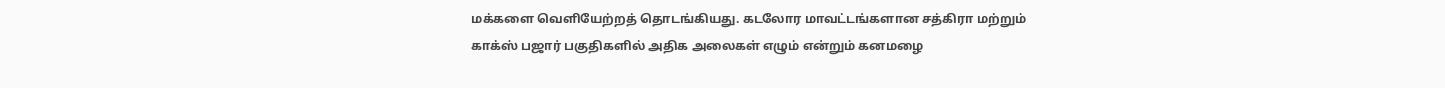மக்களை வெளியேற்றத் தொடங்கியது. கடலோர மாவட்டங்களான சத்கிரா மற்றும் காக்ஸ் பஜார் பகுதிகளில் அதிக அலைகள் எழும் என்றும் கனமழை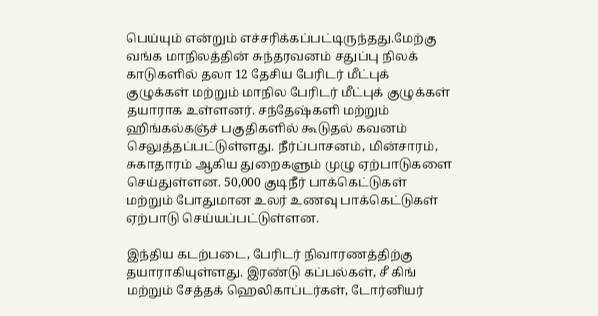பெய்யும் என்றும் எச்சரிக்கப்பட்டிருந்தது.மேற்கு வங்க மாநிலத்தின் சுந்தரவனம் சதுப்பு நிலக் காடுகளில் தலா 12 தேசிய பேரிடர் மீட்புக் குழுக்கள் மற்றும் மாநில பேரிடர் மீட்புக் குழுக்கள் தயாராக உள்ளனர். சந்தேஷ்களி மற்றும் ஹிங்கல்கஞ்ச் பகுதிகளில் கூடுதல் கவனம் செலுத்தப்பட்டுள்ளது. நீர்ப்பாசனம், மின்சாரம், சுகாதாரம் ஆகிய துறைகளும் முழு ஏற்பாடுகளை செய்துள்ளன. 50,000 குடிநீர் பாக்கெட்டுகள் மற்றும் போதுமான உலர் உணவு பாக்கெட்டுகள் ஏற்பாடு செய்யப்பட்டுள்ளன.

இந்திய கடற்படை, பேரிடர் நிவாரணத்திற்கு தயாராகியுள்ளது. இரண்டு கப்பல்கள், சீ கிங் மற்றும் சேத்தக் ஹெலிகாப்டர்கள், டோர்னியர்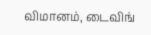விமானம், டைவிங்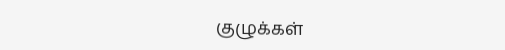குழுக்கள்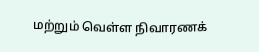மற்றும் வெள்ள நிவாரணக்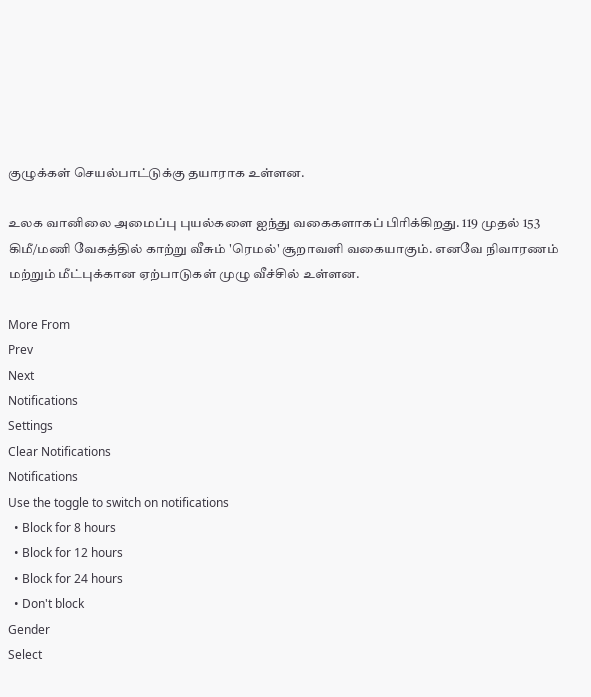குழுக்கள் செயல்பாட்டுக்கு தயாராக உள்ளன.

உலக வானிலை அமைப்பு புயல்களை ஐந்து வகைகளாகப் பிரிக்கிறது. 119 முதல் 153 கிமீ/மணி வேகத்தில் காற்று வீசும் 'ரெமல்' சூறாவளி வகையாகும். எனவே நிவாரணம் மற்றும் மீட்புக்கான ஏற்பாடுகள் முழு வீச்சில் உள்ளன.

More From
Prev
Next
Notifications
Settings
Clear Notifications
Notifications
Use the toggle to switch on notifications
  • Block for 8 hours
  • Block for 12 hours
  • Block for 24 hours
  • Don't block
Gender
Select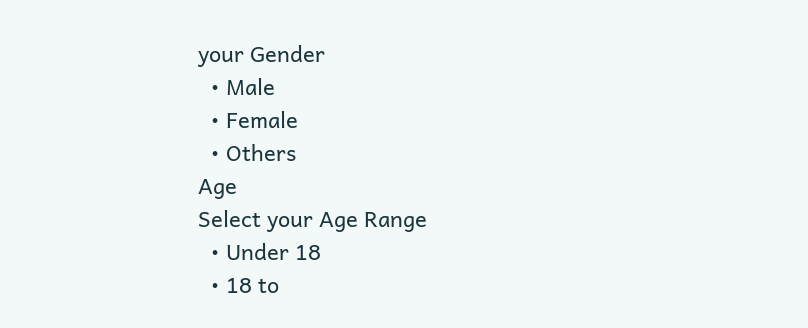your Gender
  • Male
  • Female
  • Others
Age
Select your Age Range
  • Under 18
  • 18 to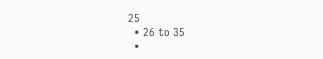25
  • 26 to 35
  •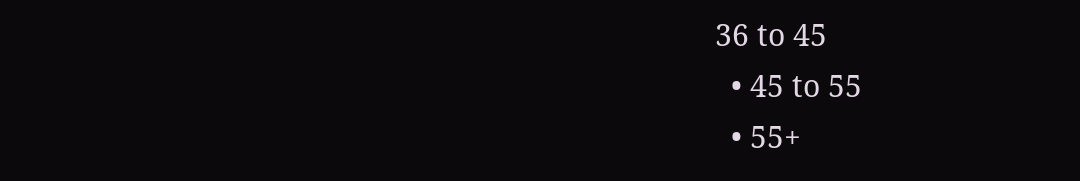36 to 45
  • 45 to 55
  • 55+